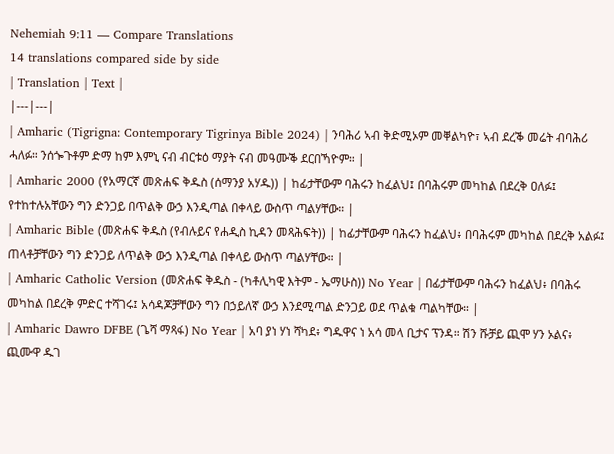Nehemiah 9:11 — Compare Translations
14 translations compared side by side
| Translation | Text |
|---|---|
| Amharic (Tigrigna: Contemporary Tigrinya Bible 2024) | ንባሕሪ ኣብ ቅድሚኦም መቐልካዮ፣ ኣብ ደረቕ መሬት ብባሕሪ ሓለፉ። ንሰጐጉቶም ድማ ከም እምኒ ናብ ብርቱዕ ማያት ናብ መዓሙቕ ደርበኻዮም። |
| Amharic 2000 (የአማርኛ መጽሐፍ ቅዱስ (ሰማንያ አሃዱ)) | ከፊታቸውም ባሕሩን ከፈልህ፤ በባሕሩም መካከል በደረቅ ዐለፉ፤ የተከተሉአቸውን ግን ድንጋይ በጥልቅ ውኃ እንዲጣል በቀላይ ውስጥ ጣልሃቸው። |
| Amharic Bible (መጽሐፍ ቅዱስ (የብሉይና የሐዲስ ኪዳን መጻሕፍት)) | ከፊታቸውም ባሕሩን ከፈልህ፥ በባሕሩም መካከል በደረቅ አልፉ፤ ጠላቶቻቸውን ግን ድንጋይ ለጥልቅ ውኃ እንዲጣል በቀላይ ውስጥ ጣልሃቸው። |
| Amharic Catholic Version (መጽሐፍ ቅዱስ - (ካቶሊካዊ እትም - ኤማሁስ)) No Year | በፊታቸውም ባሕሩን ከፈልህ፥ በባሕሩ መካከል በደረቅ ምድር ተሻገሩ፤ አሳዳጆቻቸውን ግን በኃይለኛ ውኃ እንደሚጣል ድንጋይ ወደ ጥልቁ ጣልካቸው። |
| Amharic Dawro DFBE (ጌሻ ማጻፋ) No Year | አባ ያነ ሃነ ሻካደ፥ ግዱዋና ነ አሳ መላ ቢታና ፕንዳ። ሽን ሹቻይ ጪሞ ሃን ኦልና፥ ጪሙዋ ዱገ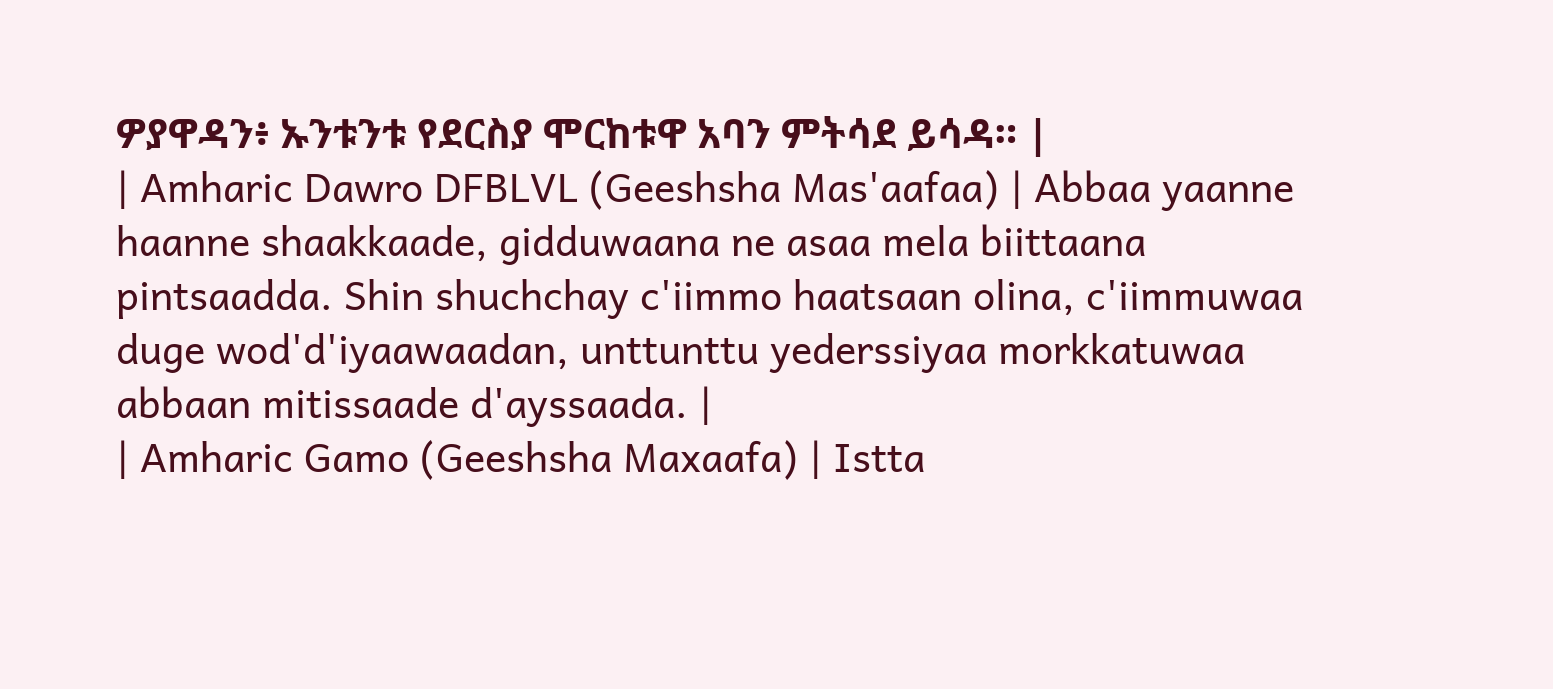ዎያዋዳን፥ ኡንቱንቱ የደርስያ ሞርከቱዋ አባን ምትሳደ ይሳዳ። |
| Amharic Dawro DFBLVL (Geeshsha Mas'aafaa) | Abbaa yaanne haanne shaakkaade, gidduwaana ne asaa mela biittaana pintsaadda. Shin shuchchay c'iimmo haatsaan olina, c'iimmuwaa duge wod'd'iyaawaadan, unttunttu yederssiyaa morkkatuwaa abbaan mitissaade d'ayssaada. |
| Amharic Gamo (Geeshsha Maxaafa) | Istta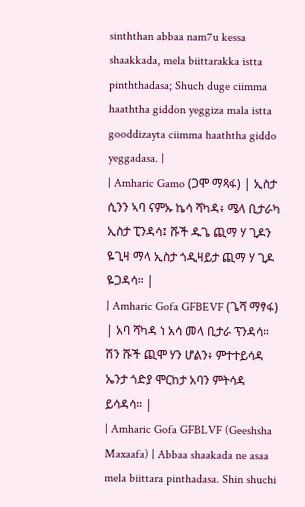sinththan abbaa nam7u kessa shaakkada, mela biittarakka istta pinththadasa; Shuch duge ciimma haaththa giddon yeggiza mala istta gooddizayta ciimma haaththa giddo yeggadasa. |
| Amharic Gamo (ጋሞ ማጻፋ) | ኢስታ ሲንን ኣባ ናምኡ ኬሳ ሻካዳ፥ ሜላ ቢታራካ ኢስታ ፒንዳሳ፤ ሹች ዱጌ ጪማ ሃ ጊዶን ዬጊዛ ማላ ኢስታ ጎዲዛይታ ጪማ ሃ ጊዶ ዬጋዳሳ። |
| Amharic Gofa GFBEVF (ጌሻ ማፃፋ) | አባ ሻካዳ ነ አሳ መላ ቢታራ ፕንዳሳ። ሽን ሹች ጪሞ ሃን ሆልን፥ ምተተይሳዳ ኤንታ ጎድያ ሞርከታ አባን ምትሳዳ ይሳዳሳ። |
| Amharic Gofa GFBLVF (Geeshsha Maxaafa) | Abbaa shaakada ne asaa mela biittara pinthadasa. Shin shuchi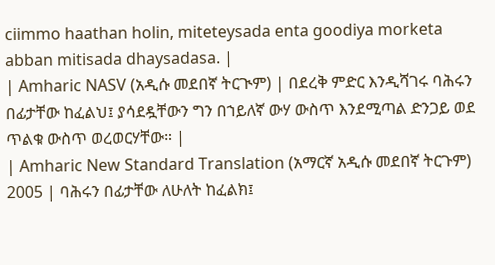ciimmo haathan holin, miteteysada enta goodiya morketa abban mitisada dhaysadasa. |
| Amharic NASV (አዲሱ መደበኛ ትርጒም) | በደረቅ ምድር እንዲሻገሩ ባሕሩን በፊታቸው ከፈልህ፤ ያሳደዷቸውን ግን በኀይለኛ ውሃ ውስጥ እንደሚጣል ድንጋይ ወደ ጥልቁ ውስጥ ወረወርሃቸው። |
| Amharic New Standard Translation (አማርኛ አዲሱ መደበኛ ትርጉም) 2005 | ባሕሩን በፊታቸው ለሁለት ከፈልክ፤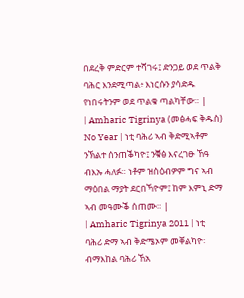በደረቅ ምድርም ተሻገሩ፤ ድንጋይ ወደ ጥልቅ ባሕር እንደሚጣል፥ እነርሱን ያሳድዱ የነበሩትንም ወደ ጥልቁ ጣልካቸው። |
| Amharic Tigrinya (መፅሓፍ ቅዱስ) No Year | ነቲ ባሕሪ ኣብ ቅድሚኣቶም ንኽልተ ሰንጠቕካዮ፤ ንቑፅ እናረገፁ ኸዓ ብእኡ ሓለፉ። ነቶም ዝስዕብዎም ግና ኣብ ማዕበል ማያት ደርበኻዮም፤ ከም እምኒ ድማ ኣብ መዓሙቕ ሰጠሙ። |
| Amharic Tigrinya 2011 | ነቲ ባሕሪ ድማ ኣብ ቅድሜኦም መቐልካዮ፡ ብማእከል ባሕሪ ኸአ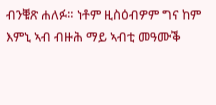ብንቑጽ ሐለፉ። ነቶም ዚስዕብዎም ግና ከም እምኒ ኣብ ብዙሕ ማይ ኣብቲ መዓሙቕ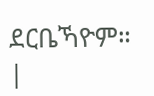ደርቤኻዮም። |